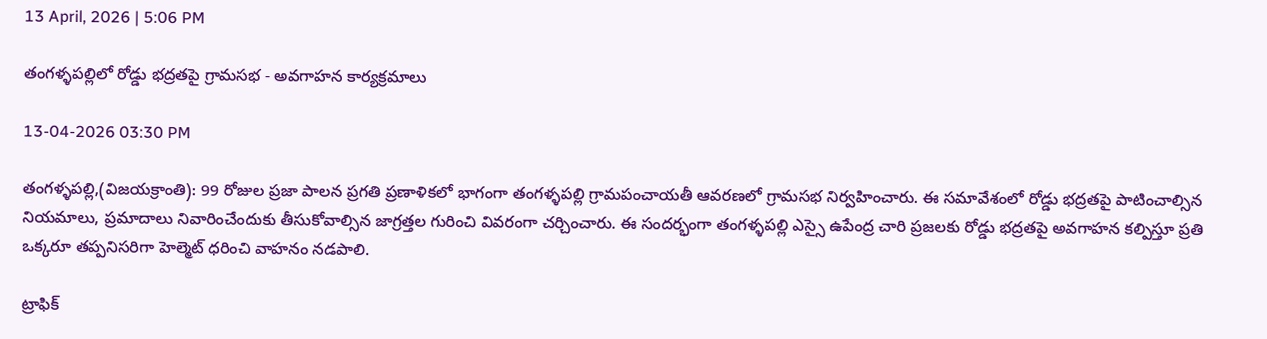13 April, 2026 | 5:06 PM

తంగళ్ళపల్లిలో రోడ్డు భద్రతపై గ్రామసభ - అవగాహన కార్యక్రమాలు

13-04-2026 03:30 PM

తంగళ్ళపల్లి,(విజయక్రాంతి): 99 రోజుల ప్రజా పాలన ప్రగతి ప్రణాళికలో భాగంగా తంగళ్ళపల్లి గ్రామపంచాయతీ ఆవరణలో గ్రామసభ నిర్వహించారు. ఈ సమావేశంలో రోడ్డు భద్రతపై పాటించాల్సిన నియమాలు, ప్రమాదాలు నివారించేందుకు తీసుకోవాల్సిన జాగ్రత్తల గురించి వివరంగా చర్చించారు. ఈ సందర్భంగా తంగళ్ళపల్లి ఎస్సై ఉపేంద్ర చారి ప్రజలకు రోడ్డు భద్రతపై అవగాహన కల్పిస్తూ ప్రతి ఒక్కరూ తప్పనిసరిగా హెల్మెట్ ధరించి వాహనం నడపాలి.

ట్రాఫిక్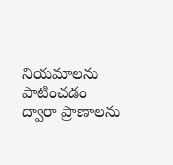నియమాలను పాటించడం ద్వారా ప్రాణాలను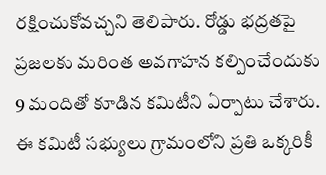రక్షించుకోవచ్చని తెలిపారు. రోడ్డు భద్రతపై ప్రజలకు మరింత అవగాహన కల్పించేందుకు 9 మందితో కూడిన కమిటీని ఏర్పాటు చేశారు. ఈ కమిటీ సభ్యులు గ్రామంలోని ప్రతి ఒక్కరికీ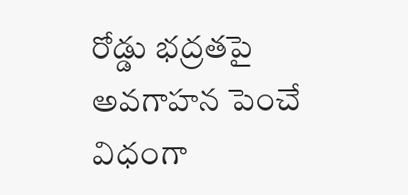రోడ్డు భద్రతపై అవగాహన పెంచే విధంగా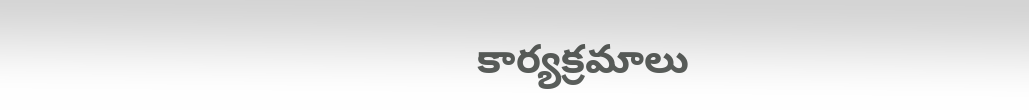కార్యక్రమాలు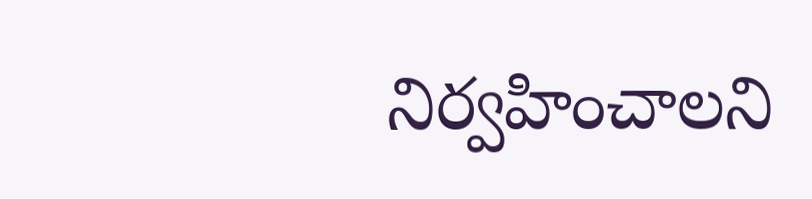నిర్వహించాలని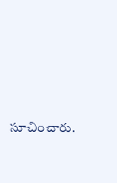సూచించారు.